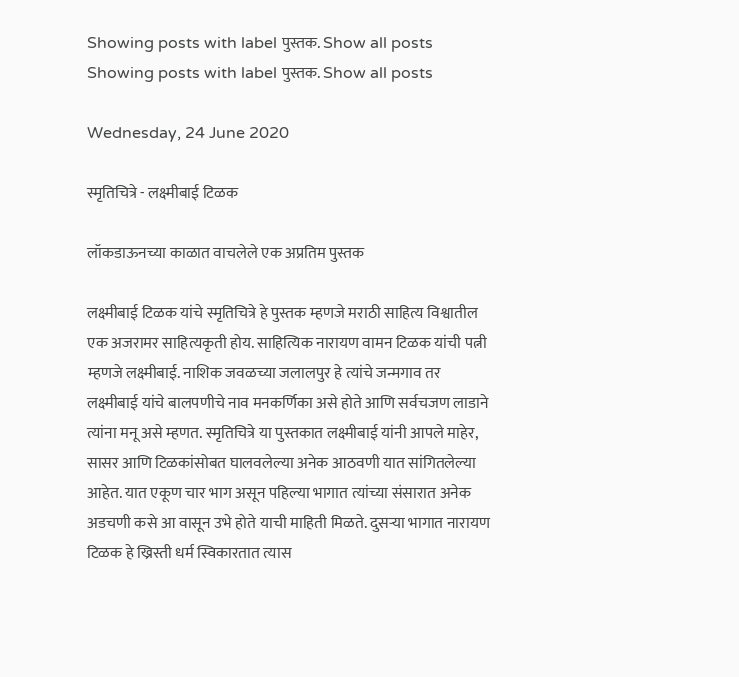Showing posts with label पुस्तक. Show all posts
Showing posts with label पुस्तक. Show all posts

Wednesday, 24 June 2020

स्मृतिचित्रे - लक्ष्मीबाई टिळक

लॉकडाऊनच्या काळात वाचलेले एक अप्रतिम पुस्तक

लक्ष्मीबाई टिळक यांचे स्मृतिचित्रे हे पुस्तक म्हणजे मराठी साहित्य विश्वातील एक अजरामर साहित्यकृती होय. साहित्यिक नारायण वामन टिळक यांची पत्नी म्हणजे लक्ष्मीबाई. नाशिक जवळच्या जलालपुर हे त्यांचे जन्मगाव तर लक्ष्मीबाई यांचे बालपणीचे नाव मनकर्णिका असे होते आणि सर्वचजण लाडाने त्यांना मनू असे म्हणत. स्मृतिचित्रे या पुस्तकात लक्ष्मीबाई यांनी आपले माहेर, सासर आणि टिळकांसोबत घालवलेल्या अनेक आठवणी यात सांगितलेल्या आहेत. यात एकूण चार भाग असून पहिल्या भागात त्यांच्या संसारात अनेक अडचणी कसे आ वासून उभे होते याची माहिती मिळते. दुसऱ्या भागात नारायण टिळक हे ख्रिस्ती धर्म स्विकारतात त्यास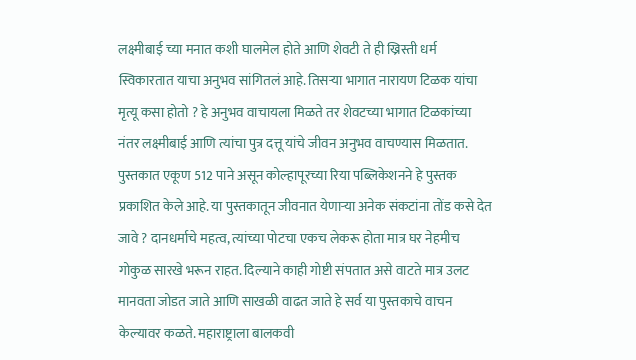लक्ष्मीबाई च्या मनात कशी घालमेल होते आणि शेवटी ते ही ख्रिस्ती धर्म स्विकारतात याचा अनुभव सांगितलं आहे. तिसऱ्या भागात नारायण टिळक यांचा मृत्यू कसा होतो ? हे अनुभव वाचायला मिळते तर शेवटच्या भागात टिळकांच्या नंतर लक्ष्मीबाई आणि त्यांचा पुत्र दत्तू यांचे जीवन अनुभव वाचण्यास मिळतात. पुस्तकात एकूण 512 पाने असून कोल्हापूरच्या रिया पब्लिकेशनने हे पुस्तक प्रकाशित केले आहे. या पुस्तकातून जीवनात येणाऱ्या अनेक संकटांना तोंड कसे देत जावे ? दानधर्माचे महत्व, त्यांच्या पोटचा एकच लेकरू होता मात्र घर नेहमीच गोकुळ सारखे भरून राहत. दिल्याने काही गोष्टी संपतात असे वाटते मात्र उलट मानवता जोडत जाते आणि साखळी वाढत जाते हे सर्व या पुस्तकाचे वाचन केल्यावर कळते. महाराष्ट्राला बालकवी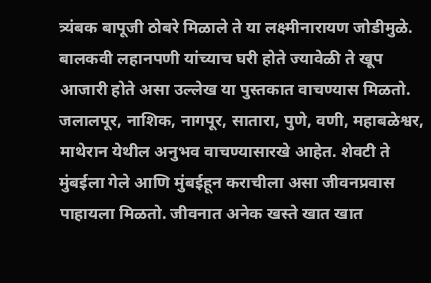त्र्यंबक बापूजी ठोबरे मिळाले ते या लक्ष्मीनारायण जोडीमुळे. बालकवी लहानपणी यांच्याच घरी होते ज्यावेळी ते खूप आजारी होते असा उल्लेख या पुस्तकात वाचण्यास मिळतो. जलालपूर, नाशिक, नागपूर, सातारा, पुणे, वणी, महाबळेश्वर, माथेरान येथील अनुभव वाचण्यासारखे आहेत. शेवटी ते मुंबईला गेले आणि मुंबईहून कराचीला असा जीवनप्रवास पाहायला मिळतो. जीवनात अनेक खस्ते खात खात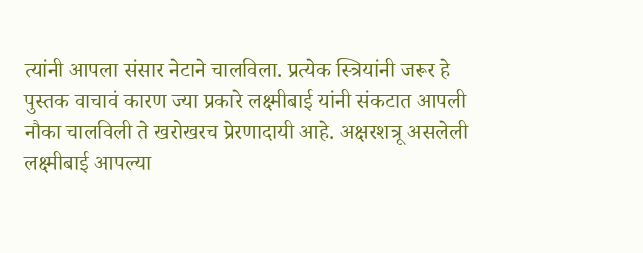त्यांनी आपला संसार नेटाने चालविला. प्रत्येक स्त्रियांनी जरूर हे पुस्तक वाचावं कारण ज्या प्रकारे लक्ष्मीबाई यांनी संकटात आपली नौका चालविली ते खरोखरच प्रेरणादायी आहे. अक्षरशत्रू असलेली लक्ष्मीबाई आपल्या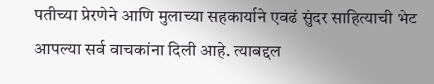पतीच्या प्रेरणेने आणि मुलाच्या सहकार्याने एवढं सुंदर साहित्याची भेट आपल्या सर्व वाचकांना दिली आहे. त्याबद्दल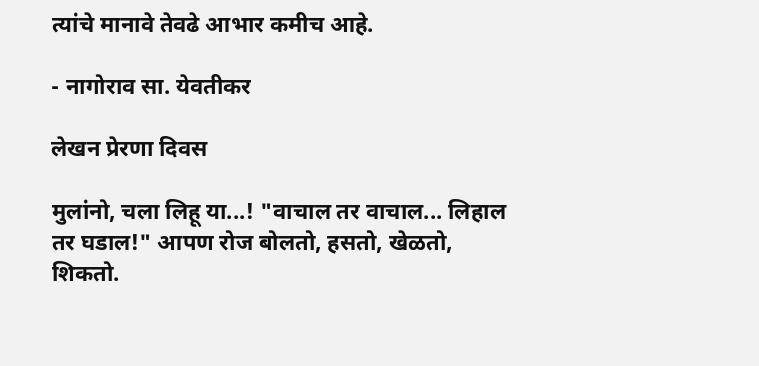त्यांचे मानावे तेवढे आभार कमीच आहे.

- नागोराव सा. येवतीकर

लेखन प्रेरणा दिवस

मुलांनो, चला लिहू या...! "वाचाल तर वाचाल... लिहाल तर घडाल!" आपण रोज बोलतो, हसतो, खेळतो, शिकतो.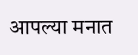आपल्या मनात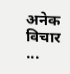अनेक विचार ...